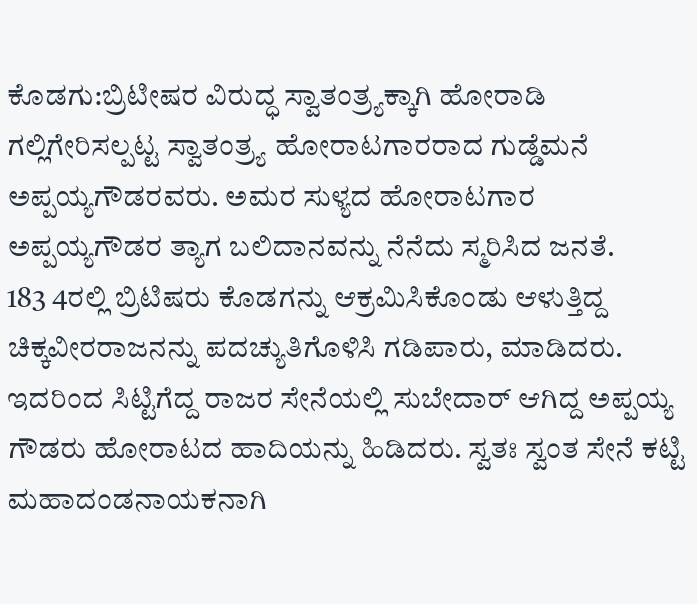ಕೊಡಗು:ಬ್ರಿಟೀಷರ ವಿರುದ್ಧ ಸ್ವಾತಂತ್ರ್ಯಕ್ಕಾಗಿ ಹೋರಾಡಿ ಗಲ್ಲಿಗೇರಿಸಲ್ಪಟ್ಟ ಸ್ವಾತಂತ್ರ್ಯ ಹೋರಾಟಗಾರರಾದ ಗುಡ್ಡೆಮನೆ ಅಪ್ಪಯ್ಯಗೌಡರವರು. ಅಮರ ಸುಳ್ಯದ ಹೋರಾಟಗಾರ ಅಪ್ಪಯ್ಯಗೌಡರ ತ್ಯಾಗ ಬಲಿದಾನವನ್ನು ನೆನೆದು ಸ್ಮರಿಸಿದ ಜನತೆ.
183 4ರಲ್ಲಿ ಬ್ರಿಟಿಷರು ಕೊಡಗನ್ನು ಆಕ್ರಮಿಸಿಕೊಂಡು ಆಳುತ್ತಿದ್ದ ಚಿಕ್ಕವೀರರಾಜನನ್ನು ಪದಚ್ಯುತಿಗೊಳಿಸಿ ಗಡಿಪಾರು, ಮಾಡಿದರು. ಇದರಿಂದ ಸಿಟ್ಟಿಗೆದ್ದ ರಾಜರ ಸೇನೆಯಲ್ಲಿ ಸುಬೇದಾರ್ ಆಗಿದ್ದ ಅಪ್ಪಯ್ಯ ಗೌಡರು ಹೋರಾಟದ ಹಾದಿಯನ್ನು ಹಿಡಿದರು. ಸ್ವತಃ ಸ್ವಂತ ಸೇನೆ ಕಟ್ಟಿ ಮಹಾದಂಡನಾಯಕನಾಗಿ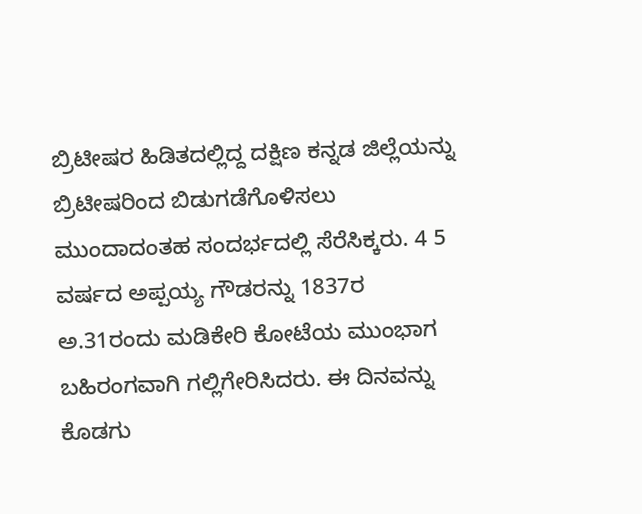ಬ್ರಿಟೀಷರ ಹಿಡಿತದಲ್ಲಿದ್ದ ದಕ್ಷಿಣ ಕನ್ನಡ ಜಿಲ್ಲೆಯನ್ನು ಬ್ರಿಟೀಷರಿಂದ ಬಿಡುಗಡೆಗೊಳಿಸಲು ಮುಂದಾದಂತಹ ಸಂದರ್ಭದಲ್ಲಿ ಸೆರೆಸಿಕ್ಕರು. 4 5 ವರ್ಷದ ಅಪ್ಪಯ್ಯ ಗೌಡರನ್ನು 1837ರ ಅ.31ರಂದು ಮಡಿಕೇರಿ ಕೋಟೆಯ ಮುಂಭಾಗ ಬಹಿರಂಗವಾಗಿ ಗಲ್ಲಿಗೇರಿಸಿದರು. ಈ ದಿನವನ್ನು ಕೊಡಗು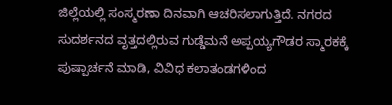ಜಿಲ್ಲೆಯಲ್ಲಿ ಸಂಸ್ಮರಣಾ ದಿನವಾಗಿ ಆಚರಿಸಲಾಗುತ್ತಿದೆ. ನಗರದ ಸುದರ್ಶನದ ವೃತ್ತದಲ್ಲಿರುವ ಗುಡ್ಡೆಮನೆ ಅಪ್ಪಯ್ಯಗೌಡರ ಸ್ಮಾರಕಕ್ಕೆ ಪುಷ್ಪಾರ್ಚನೆ ಮಾಡಿ, ವಿವಿಧ ಕಲಾತಂಡಗಳಿಂದ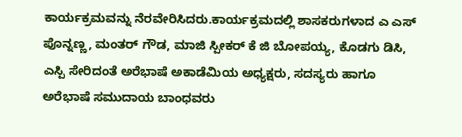ಕಾರ್ಯಕ್ರಮವನ್ನು ನೆರವೇರಿಸಿದರು.ಕಾರ್ಯಕ್ರಮದಲ್ಲಿ ಶಾಸಕರುಗಳಾದ ಎ ಎಸ್ ಪೊನ್ನಣ್ಣ, ಮಂತರ್ ಗೌಡ, ಮಾಜಿ ಸ್ಪೀಕರ್ ಕೆ ಜಿ ಬೋಪಯ್ಯ, ಕೊಡಗು ಡಿಸಿ, ಎಸ್ಪಿ ಸೇರಿದಂತೆ ಅರೆಭಾಷೆ ಅಕಾಡೆಮಿಯ ಅಧ್ಯಕ್ಷರು, ಸದಸ್ಯರು ಹಾಗೂ ಅರೆಭಾಷೆ ಸಮುದಾಯ ಬಾಂಧವರು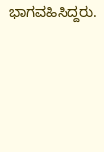ಭಾಗವಹಿಸಿದ್ದರು.